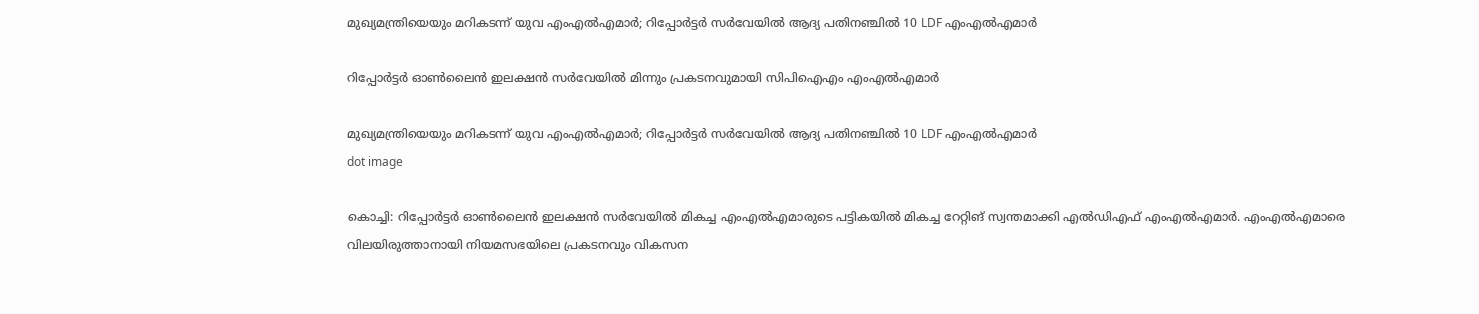മുഖ്യമന്ത്രിയെയും മറികടന്ന് യുവ എംഎല്‍എമാര്‍; റിപ്പോര്‍ട്ടര്‍ സര്‍വേയില്‍ ആദ്യ പതിനഞ്ചില്‍ 10 LDF എംഎൽഎമാർ

റിപ്പോര്‍ട്ടര്‍ ഓണ്‍ലൈന്‍ ഇലക്ഷന്‍ സര്‍വേയില്‍ മിന്നും പ്രകടനവുമായി സിപിഐഎം എംഎല്‍എമാര്‍

മുഖ്യമന്ത്രിയെയും മറികടന്ന് യുവ എംഎല്‍എമാര്‍; റിപ്പോര്‍ട്ടര്‍ സര്‍വേയില്‍ ആദ്യ പതിനഞ്ചില്‍ 10 LDF എംഎൽഎമാർ
dot image

കൊച്ചി: റിപ്പോര്‍ട്ടര്‍ ഓണ്‍ലൈന്‍ ഇലക്ഷന്‍ സര്‍വേയില്‍ മികച്ച എംഎല്‍എമാരുടെ പട്ടികയില്‍ മികച്ച റേറ്റിങ് സ്വന്തമാക്കി എല്‍ഡിഎഫ് എംഎല്‍എമാര്‍. എംഎല്‍എമാരെ വിലയിരുത്താനായി നിയമസഭയിലെ പ്രകടനവും വികസന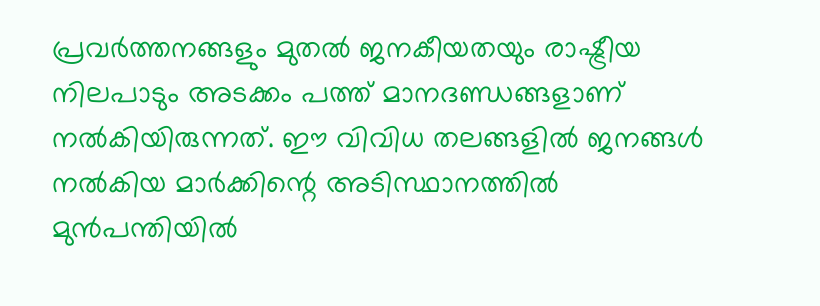പ്രവര്‍ത്തനങ്ങളും മുതല്‍ ജനകീയതയും രാഷ്ട്രീയ നിലപാടും അടക്കം പത്ത് മാനദണ്ഡങ്ങളാണ് നല്‍കിയിരുന്നത്. ഈ വിവിധ തലങ്ങളില്‍ ജനങ്ങള്‍ നല്‍കിയ മാര്‍ക്കിന്റെ അടിസ്ഥാനത്തില്‍ മുന്‍പന്തിയില്‍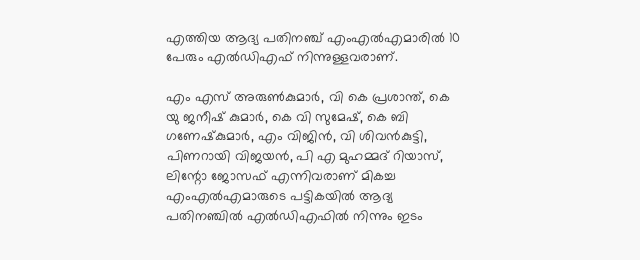എത്തിയ ആദ്യ പതിനഞ്ച് എംഎല്‍എമാരില്‍ 10 പേരും എല്‍ഡിഎഫ് നിന്നുള്ളവരാണ്.

എം എസ് അരുണ്‍കുമാര്‍, വി കെ പ്രശാന്ത്, കെ യു ജനീഷ് കുമാര്‍, കെ വി സുമേഷ്, കെ ബി ഗണേഷ്‌കുമാര്‍, എം വിജിന്‍, വി ശിവന്‍കുട്ടി, പിണറായി വിജയന്‍, പി എ മുഹമ്മദ് റിയാസ്, ലിന്റോ ജോസഫ് എന്നിവരാണ് മികച്ച എംഎല്‍എമാരുടെ പട്ടികയില്‍ ആദ്യ പതിനഞ്ചില്‍ എല്‍ഡിഎഫില്‍ നിന്നും ഇടം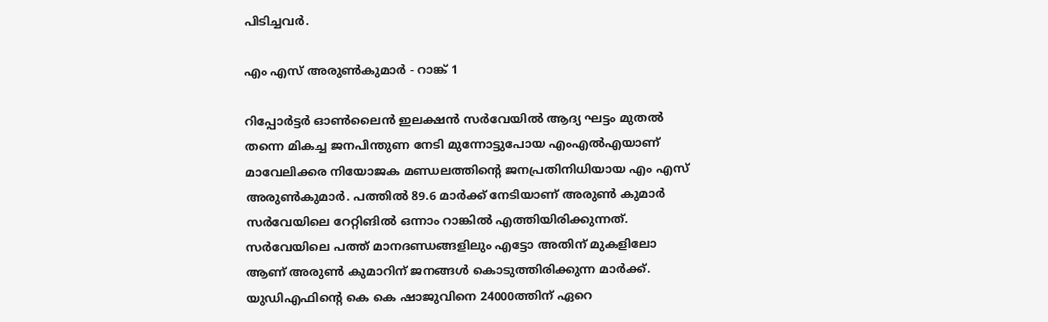പിടിച്ചവര്‍.

എം എസ് അരുണ്‍കുമാര്‍ - റാങ്ക് 1

റിപ്പോര്‍ട്ടര്‍ ഓണ്‍ലൈന്‍ ഇലക്ഷന്‍ സര്‍വേയില്‍ ആദ്യ ഘട്ടം മുതല്‍ തന്നെ മികച്ച ജനപിന്തുണ നേടി മുന്നോട്ടുപോയ എംഎല്‍എയാണ് മാവേലിക്കര നിയോജക മണ്ഡലത്തിന്റെ ജനപ്രതിനിധിയായ എം എസ് അരുണ്‍കുമാര്‍. പത്തില്‍ 89.6 മാര്‍ക്ക് നേടിയാണ് അരുണ്‍ കുമാര്‍ സര്‍വേയിലെ റേറ്റിങിൽ ഒന്നാം റാങ്കിൽ എത്തിയിരിക്കുന്നത്. സര്‍വേയിലെ പത്ത് മാനദണ്ഡങ്ങളിലും എട്ടോ അതിന് മുകളിലോ ആണ് അരുണ്‍ കുമാറിന് ജനങ്ങള്‍ കൊടുത്തിരിക്കുന്ന മാര്‍ക്ക്. യുഡിഎഫിന്റെ കെ കെ ഷാജുവിനെ 24000ത്തിന് ഏറെ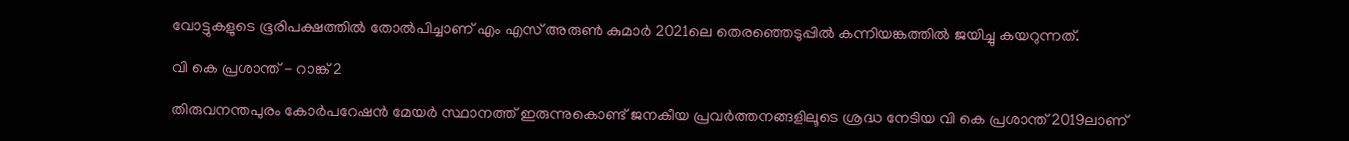വോട്ടുകളുടെ ഭൂരിപക്ഷത്തില്‍ തോല്‍പിച്ചാണ് എം എസ് അരുണ്‍ കുമാര്‍ 2021ലെ തെരഞ്ഞെടുപ്പില്‍ കന്നിയങ്കത്തില്‍ ജയിച്ചു കയറുന്നത്.

വി കെ പ്രശാന്ത് - റാങ്ക് 2

തിരുവനന്തപുരം കോര്‍പറേഷന്‍ മേയര്‍ സ്ഥാനത്ത് ഇരുന്നുകൊണ്ട് ജനകീയ പ്രവര്‍ത്തനങ്ങളിലൂടെ ശ്രദ്ധ നേടിയ വി കെ പ്രശാന്ത് 2019ലാണ്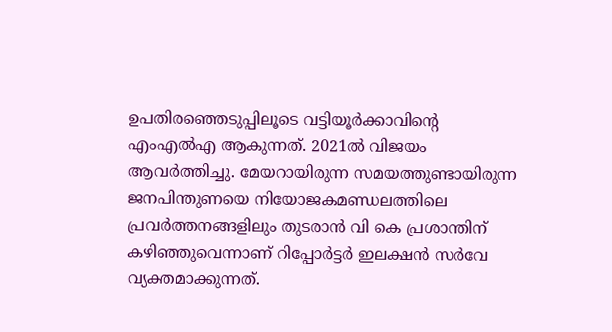ഉപതിരഞ്ഞെടുപ്പിലൂടെ വട്ടിയൂര്‍ക്കാവിന്റെ എംഎല്‍എ ആകുന്നത്. 2021ല്‍ വിജയം ആവര്‍ത്തിച്ചു. മേയറായിരുന്ന സമയത്തുണ്ടായിരുന്ന ജനപിന്തുണയെ നിയോജകമണ്ഡലത്തിലെ പ്രവര്‍ത്തനങ്ങളിലും തുടരാന്‍ വി കെ പ്രശാന്തിന് കഴിഞ്ഞുവെന്നാണ് റിപ്പോര്‍ട്ടര്‍ ഇലക്ഷന്‍ സര്‍വേ വ്യക്തമാക്കുന്നത്.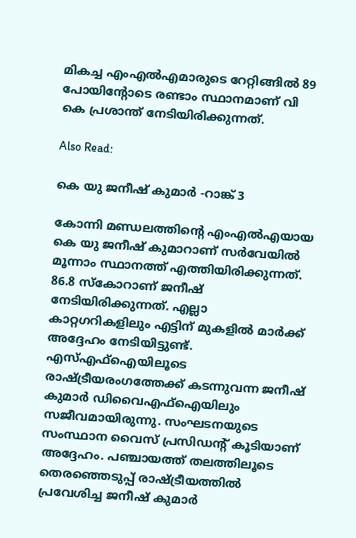മികച്ച എംഎല്‍എമാരുടെ റേറ്റിങ്ങിൽ 89 പോയിന്റോടെ രണ്ടാം സ്ഥാനമാണ് വി കെ പ്രശാന്ത് നേടിയിരിക്കുന്നത്.

Also Read:

കെ യു ജനീഷ് കുമാര്‍ -റാങ്ക് 3

കോന്നി മണ്ഡലത്തിന്റെ എംഎല്‍എയായ കെ യു ജനീഷ് കുമാറാണ് സര്‍വേയില്‍ മൂന്നാം സ്ഥാനത്ത് എത്തിയിരിക്കുന്നത്. 86.8 സ്‌കോറാണ് ജനീഷ് നേടിയിരിക്കുന്നത്. എല്ലാ കാറ്റഗറികളിലും എട്ടിന് മുകളില്‍ മാര്‍ക്ക് അദ്ദേഹം നേടിയിട്ടുണ്ട്. എസ്എഫ്ഐയിലൂടെ രാഷ്ട്രീയരംഗത്തേക്ക് കടന്നുവന്ന ജനീഷ് കുമാര്‍ ഡിവൈഎഫ്ഐയിലും സജീവമായിരുന്നു. സംഘടനയുടെ സംസ്ഥാന വൈസ് പ്രസിഡന്റ് കൂടിയാണ് അദ്ദേഹം. പഞ്ചായത്ത് തലത്തിലൂടെ തെരഞ്ഞെടുപ്പ് രാഷ്ട്രീയത്തില്‍ പ്രവേശിച്ച ജനീഷ് കുമാര്‍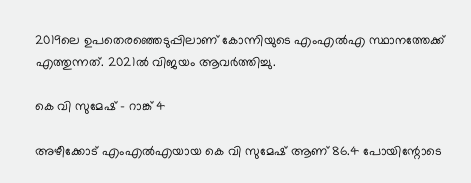2019ലെ ഉപതെരഞ്ഞെടുപ്പിലാണ് കോന്നിയുടെ എംഎല്‍എ സ്ഥാനത്തേക്ക് എത്തുന്നത്. 2021ല്‍ വിജയം ആവര്‍ത്തിച്ചു.

കെ വി സുമേഷ് - റാങ്ക് 4

അഴീക്കോട് എംഎല്‍എയായ കെ വി സുമേഷ് ആണ് 86.4 പോയിന്റോടെ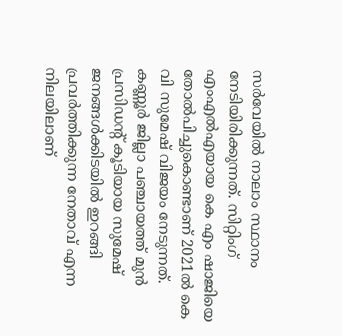സര്‍വേയില്‍ നാലാം സ്ഥാനം നേടിയിരിക്കുന്നത്. സിറ്റിംഗ് എംഎല്‍എയായ കെ എം ഷാജിയെ തോല്‍പിച്ചുകൊണ്ടാണ് 2021ല്‍ കെ വി സുമേഷ് വിജയം നേടുന്നത്. കണ്ണൂര്‍ ജില്ലാ പഞ്ചായത്ത് മുന്‍ പ്രസിഡന്റ് കൂടിയായ സുമേഷ് ജനങ്ങള്‍ക്കിടയില്‍ ഇറങ്ങി പ്രവര്‍ത്തിക്കുന്ന നേതാവ് എന്ന നിലയിലാണ്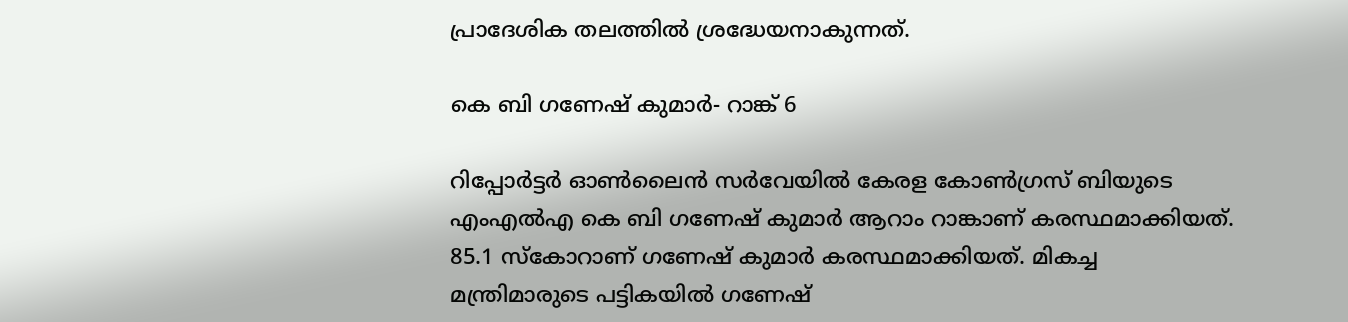പ്രാദേശിക തലത്തില്‍ ശ്രദ്ധേയനാകുന്നത്.

കെ ബി ഗണേഷ് കുമാര്‍- റാങ്ക് 6

റിപ്പോര്‍ട്ടര്‍ ഓണ്‍ലൈന്‍ സര്‍വേയില്‍ കേരള കോണ്‍ഗ്രസ് ബിയുടെ എംഎല്‍എ കെ ബി ഗണേഷ് കുമാര്‍ ആറാം റാങ്കാണ് കരസ്ഥമാക്കിയത്. 85.1 സ്‌കോറാണ് ഗണേഷ് കുമാര്‍ കരസ്ഥമാക്കിയത്. മികച്ച മന്ത്രിമാരുടെ പട്ടികയില്‍ ഗണേഷ്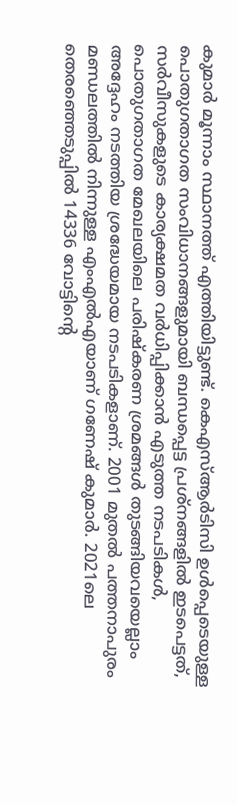കുമാര്‍ മൂന്നാം സ്ഥാനത്ത് എത്തിയിട്ടുണ്ട്. കെഎസ്ആര്‍ടിസി ഉള്‍പ്പെടെയുള്ള പൊതുഗതാഗത സംവിധാനങ്ങളുമായി ബന്ധപ്പെട്ട പ്രശ്‌നങ്ങളില്‍ ഇടപെട്ടത്, സര്‍വീസുകളുടെ കാര്യക്ഷമത വര്‍ധിപ്പിക്കാന്‍ എടുത്ത നടപടികള്‍, പൊതുഗതാഗത മേഖലയിലെ പരിഷ്‌കരണ ശ്രമങ്ങള്‍ തുടങ്ങിയവയെല്ലാം അദ്ദേഹം നടത്തിയ ശ്രദ്ധേയമായ നടപടികളാണ്. 2001 മുതല്‍ പത്തനാപുരം മണ്ഡലത്തില്‍ നിന്നുള്ള എംഎല്‍എയാണ് ഗണേഷ് കുമാര്‍. 2021ലെ തെരഞ്ഞെടുപ്പില്‍ 14336 വോട്ടിന്റെ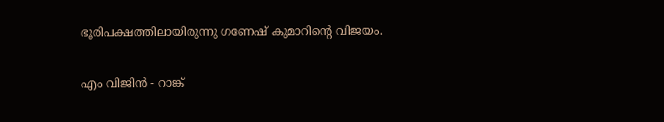ഭൂരിപക്ഷത്തിലായിരുന്നു ഗണേഷ് കുമാറിന്റെ വിജയം.

എം വിജിന്‍ - റാങ്ക്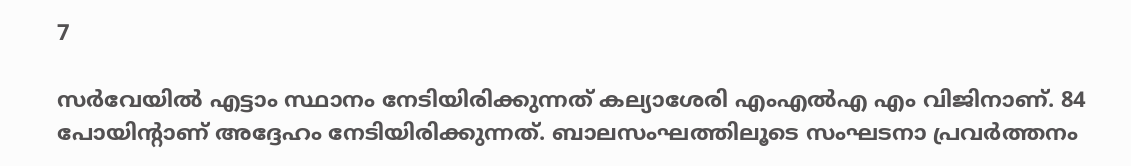7

സര്‍വേയില്‍ എട്ടാം സ്ഥാനം നേടിയിരിക്കുന്നത് കല്യാശേരി എംഎല്‍എ എം വിജിനാണ്. 84 പോയിന്റാണ് അദ്ദേഹം നേടിയിരിക്കുന്നത്. ബാലസംഘത്തിലൂടെ സംഘടനാ പ്രവര്‍ത്തനം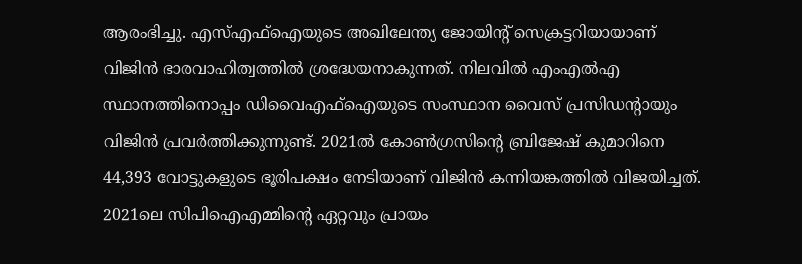ആരംഭിച്ചു. എസ്എഫ്ഐയുടെ അഖിലേന്ത്യ ജോയിന്റ് സെക്രട്ടറിയായാണ് വിജിന്‍ ഭാരവാഹിത്വത്തില്‍ ശ്രദ്ധേയനാകുന്നത്. നിലവില്‍ എംഎല്‍എ സ്ഥാനത്തിനൊപ്പം ഡിവൈഎഫ്ഐയുടെ സംസ്ഥാന വൈസ് പ്രസിഡന്റായും വിജിന്‍ പ്രവര്‍ത്തിക്കുന്നുണ്ട്. 2021ല്‍ കോണ്‍ഗ്രസിന്റെ ബ്രിജേഷ് കുമാറിനെ 44,393 വോട്ടുകളുടെ ഭൂരിപക്ഷം നേടിയാണ് വിജിന്‍ കന്നിയങ്കത്തില്‍ വിജയിച്ചത്. 2021ലെ സിപിഐഎമ്മിന്റെ ഏറ്റവും പ്രായം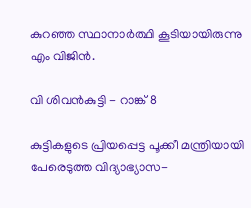കുറഞ്ഞ സ്ഥാനാര്‍ത്ഥി കൂടിയായിരുന്നു എം വിജിന്‍.

വി ശിവന്‍കുട്ടി - റാങ്ക് 8

കുട്ടികളുടെ പ്രിയപ്പെട്ട പൂക്കീ മന്ത്രിയായി പേരെടുത്ത വിദ്യാഭ്യാസ-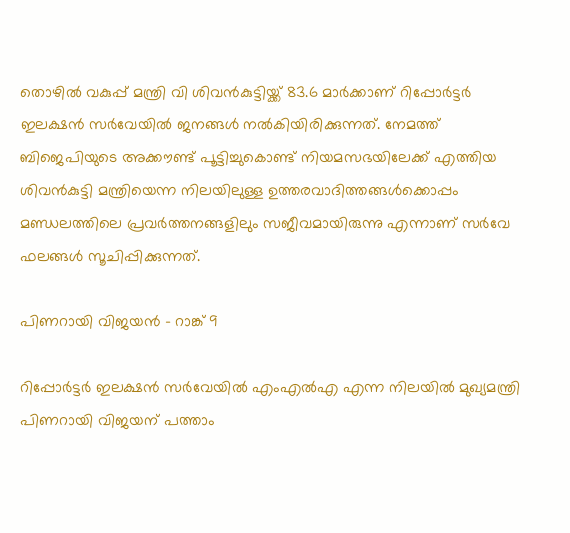തൊഴില്‍ വകുപ്പ് മന്ത്രി വി ശിവന്‍കുട്ടിയ്ക്ക് 83.6 മാര്‍ക്കാണ് റിപ്പോര്‍ട്ടര്‍ ഇലക്ഷന്‍ സര്‍വേയില്‍ ജനങ്ങള്‍ നല്‍കിയിരിക്കുന്നത്. നേമത്ത് ബിജെപിയുടെ അക്കൗണ്ട് പൂട്ടിച്ചുകൊണ്ട് നിയമസഭയിലേക്ക് എത്തിയ ശിവന്‍കുട്ടി മന്ത്രിയെന്ന നിലയിലുള്ള ഉത്തരവാദിത്തങ്ങള്‍ക്കൊപ്പം മണ്ഡലത്തിലെ പ്രവര്‍ത്തനങ്ങളിലും സജീവമായിരുന്നു എന്നാണ് സര്‍വേ ഫലങ്ങള്‍ സൂചിപ്പിക്കുന്നത്.

പിണറായി വിജയന്‍ - റാങ്ക് 9

റിപ്പോര്‍ട്ടര്‍ ഇലക്ഷന്‍ സര്‍വേയില്‍ എംഎല്‍എ എന്ന നിലയില്‍ മുഖ്യമന്ത്രി പിണറായി വിജയന് പത്താം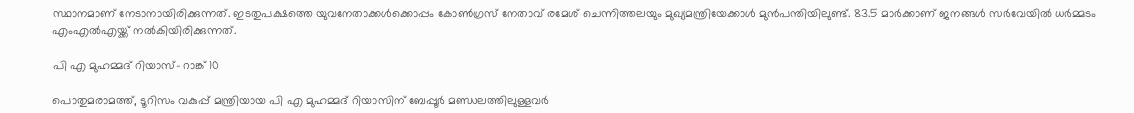സ്ഥാനമാണ് നേടാനായിരിക്കുന്നത്. ഇടതുപക്ഷത്തെ യുവനേതാക്കള്‍ക്കൊപ്പം കോണ്‍ഗ്രസ് നേതാവ് രമേശ് ചെന്നിത്തലയും മുഖ്യമന്ത്രിയേക്കാള്‍ മുന്‍പന്തിയിലുണ്ട്. 83.5 മാര്‍ക്കാണ് ജനങ്ങള്‍ സര്‍വേയില്‍ ധര്‍മ്മടം എംഎല്‍എയ്ക്ക് നല്‍കിയിരിക്കുന്നത്.

പി എ മുഹമ്മദ് റിയാസ്- റാങ്ക് 10

പൊതുമരാമത്ത്, ടൂറിസം വകുപ്പ് മന്ത്രിയായ പി എ മുഹമ്മദ് റിയാസിന് ബേപ്പൂര്‍ മണ്ഡലത്തിലുള്ളവര്‍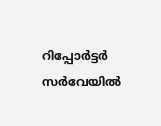റിപ്പോര്‍ട്ടര്‍ സര്‍വേയില്‍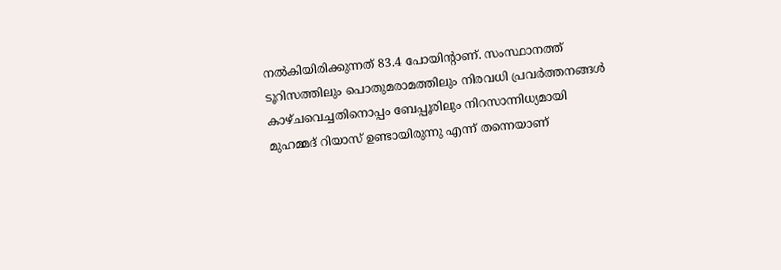നല്‍കിയിരിക്കുന്നത് 83.4 പോയിന്റാണ്. സംസ്ഥാനത്ത് ടൂറിസത്തിലും പൊതുമരാമത്തിലും നിരവധി പ്രവര്‍ത്തനങ്ങള്‍ കാഴ്ചവെച്ചതിനൊപ്പം ബേപ്പൂരിലും നിറസാന്നിധ്യമായി മുഹമ്മദ് റിയാസ് ഉണ്ടായിരുന്നു എന്ന് തന്നെയാണ്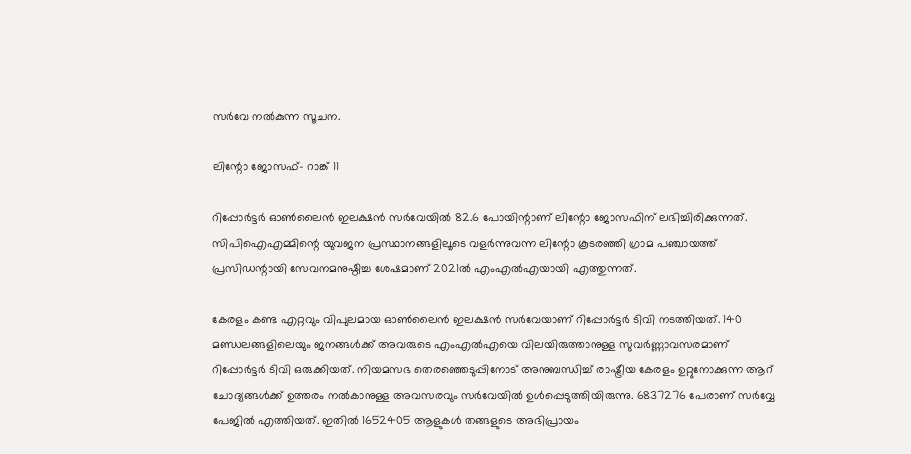സര്‍വേ നല്‍കുന്ന സൂചന.

ലിന്റോ ജോസഫ്- റാങ്ക് 11

റിപ്പോർട്ടർ ഓൺലൈൻ ഇലക്ഷൻ സർവേയിൽ 82.6 പോയിന്റാണ് ലിന്റോ ജോസഫിന് ലഭിച്ചിരിക്കുന്നത്. സിപിഐഎമ്മിന്റെ യുവജന പ്രസ്ഥാനങ്ങളിലൂടെ വളര്‍ന്നുവന്ന ലിന്റോ കൂടരഞ്ഞി ഗ്രാമ പഞ്ചായത്ത് പ്രസിഡന്റായി സേവനമനുഷ്ഠിച്ച ശേഷമാണ് 2021ല്‍ എംഎല്‍എയായി എത്തുന്നത്.

കേരളം കണ്ട എറ്റവും വിപുലമായ ഓണ്‍ലൈന്‍ ഇലക്ഷന്‍ സര്‍വേയാണ് റിപ്പോര്‍ട്ടര്‍ ടിവി നടത്തിയത്. 140 മണ്ഡലങ്ങളിലെയും ജനങ്ങള്‍ക്ക് അവരുടെ എംഎല്‍എയെ വിലയിരുത്താനുള്ള സുവര്‍ണ്ണാവസരമാണ് റിപ്പോര്‍ട്ടര്‍ ടിവി ഒരുക്കിയത്. നിയമസഭ തെരഞ്ഞെടുപ്പിനോട് അനുബന്ധിച്ച് രാഷ്ട്രീയ കേരളം ഉറ്റുനോക്കുന്ന ആറ് ചോദ്യങ്ങള്‍ക്ക് ഉത്തരം നല്‍കാനുള്ള അവസരവും സര്‍വേയില്‍ ഉള്‍പ്പെടുത്തിയിരുന്നു. 6837276 പേരാണ് സര്‍വ്വേ പേജില്‍ എത്തിയത്. ഇതില്‍ 1652405 ആളുകള്‍ തങ്ങളുടെ അഭിപ്രായം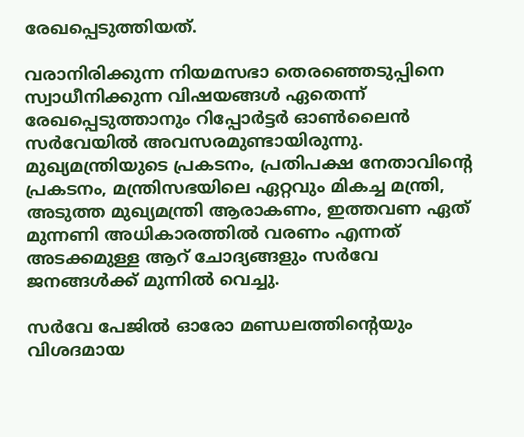രേഖപ്പെടുത്തിയത്.

വരാനിരിക്കുന്ന നിയമസഭാ തെരഞ്ഞെടുപ്പിനെ സ്വാധീനിക്കുന്ന വിഷയങ്ങള്‍ ഏതെന്ന് രേഖപ്പെടുത്താനും റിപ്പോര്‍ട്ടര്‍ ഓണ്‍ലൈന്‍ സര്‍വേയില്‍ അവസരമുണ്ടായിരുന്നു. മുഖ്യമന്ത്രിയുടെ പ്രകടനം, പ്രതിപക്ഷ നേതാവിന്റെ പ്രകടനം, മന്ത്രിസഭയിലെ ഏറ്റവും മികച്ച മന്ത്രി, അടുത്ത മുഖ്യമന്ത്രി ആരാകണം, ഇത്തവണ ഏത് മുന്നണി അധികാരത്തില്‍ വരണം എന്നത് അടക്കമുള്ള ആറ് ചോദ്യങ്ങളും സര്‍വേ ജനങ്ങള്‍ക്ക് മുന്നില്‍ വെച്ചു.

സര്‍വേ പേജില്‍ ഓരോ മണ്ഡലത്തിന്റെയും വിശദമായ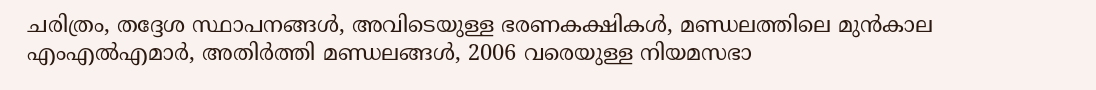ചരിത്രം, തദ്ദേശ സ്ഥാപനങ്ങള്‍, അവിടെയുള്ള ഭരണകക്ഷികള്‍, മണ്ഡലത്തിലെ മുന്‍കാല എംഎല്‍എമാര്‍, അതിര്‍ത്തി മണ്ഡലങ്ങള്‍, 2006 വരെയുള്ള നിയമസഭാ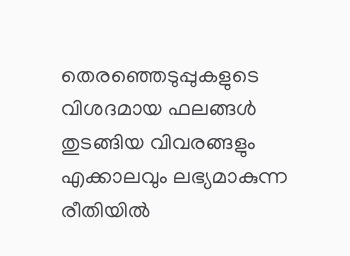തെരഞ്ഞെടുപ്പുകളുടെ വിശദമായ ഫലങ്ങള്‍ തുടങ്ങിയ വിവരങ്ങളും എക്കാലവും ലഭ്യമാകുന്ന രീതിയില്‍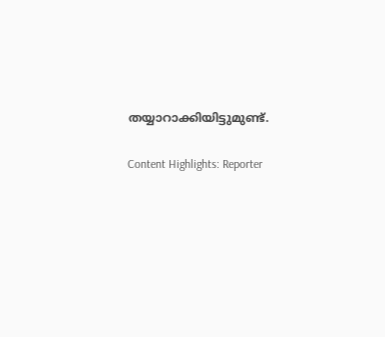തയ്യാറാക്കിയിട്ടുമുണ്ട്.

Content Highlights: Reporter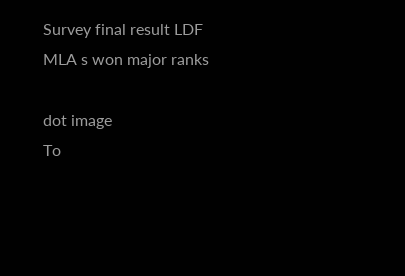Survey final result LDF MLA s won major ranks

dot image
To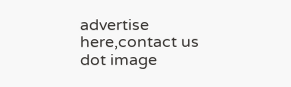advertise here,contact us
dot image